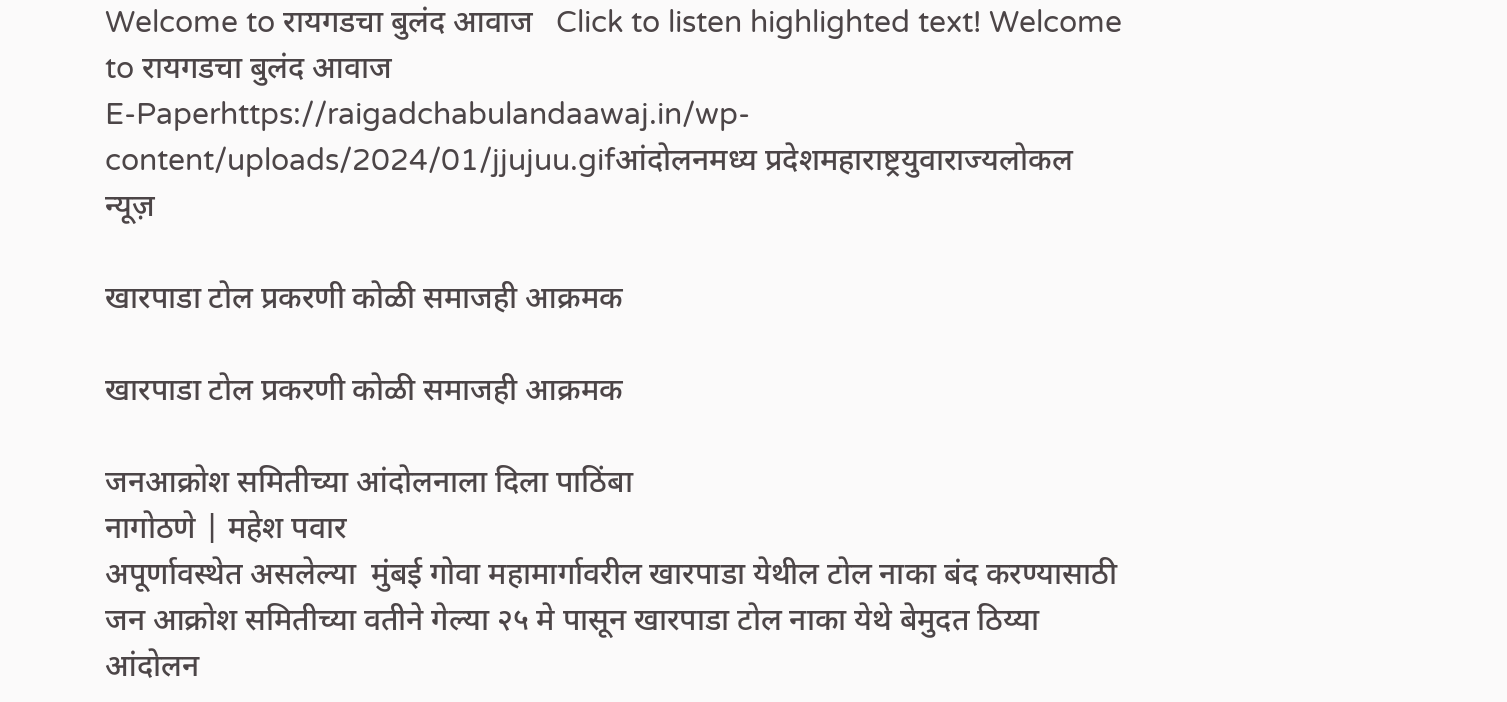Welcome to रायगडचा बुलंद आवाज   Click to listen highlighted text! Welcome to रायगडचा बुलंद आवाज
E-Paperhttps://raigadchabulandaawaj.in/wp-content/uploads/2024/01/jjujuu.gifआंदोलनमध्य प्रदेशमहाराष्ट्रयुवाराज्यलोकल न्यूज़

खारपाडा टोल प्रकरणी कोळी समाजही आक्रमक

खारपाडा टोल प्रकरणी कोळी समाजही आक्रमक

जनआक्रोश समितीच्या आंदोलनाला दिला पाठिंबा
नागोठणे | महेश पवार
अपूर्णावस्थेत असलेल्या  मुंबई गोवा महामार्गावरील खारपाडा येथील टोल नाका बंद करण्यासाठी जन आक्रोश समितीच्या वतीने गेल्या २५ मे पासून खारपाडा टोल नाका येथे बेमुदत ठिय्या आंदोलन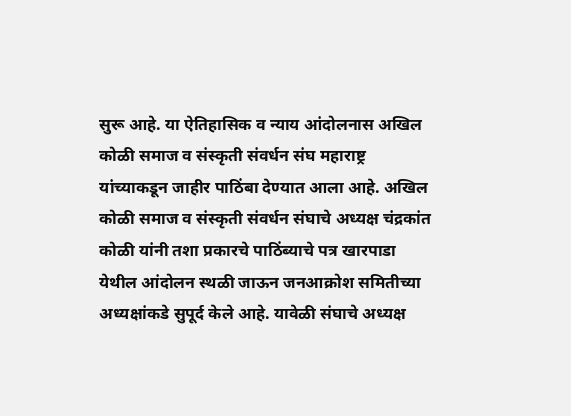सुरू आहे. या ऐतिहासिक व न्याय आंदोलनास अखिल कोळी समाज व संस्कृती संवर्धन संघ महाराष्ट्र यांच्याकडून जाहीर पाठिंबा देण्यात आला आहे. अखिल कोळी समाज व संस्कृती संवर्धन संघाचे अध्यक्ष चंद्रकांत कोळी यांनी तशा प्रकारचे पाठिंब्याचे पत्र खारपाडा येथील आंदोलन स्थळी जाऊन जनआक्रोश समितीच्या अध्यक्षांकडे सुपूर्द केले आहे. यावेळी संघाचे अध्यक्ष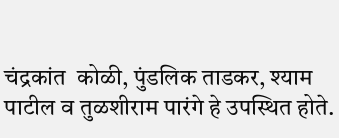चंद्रकांत  कोळी, पुंडलिक ताडकर, श्याम पाटील व तुळशीराम पारंगे हे उपस्थित होते.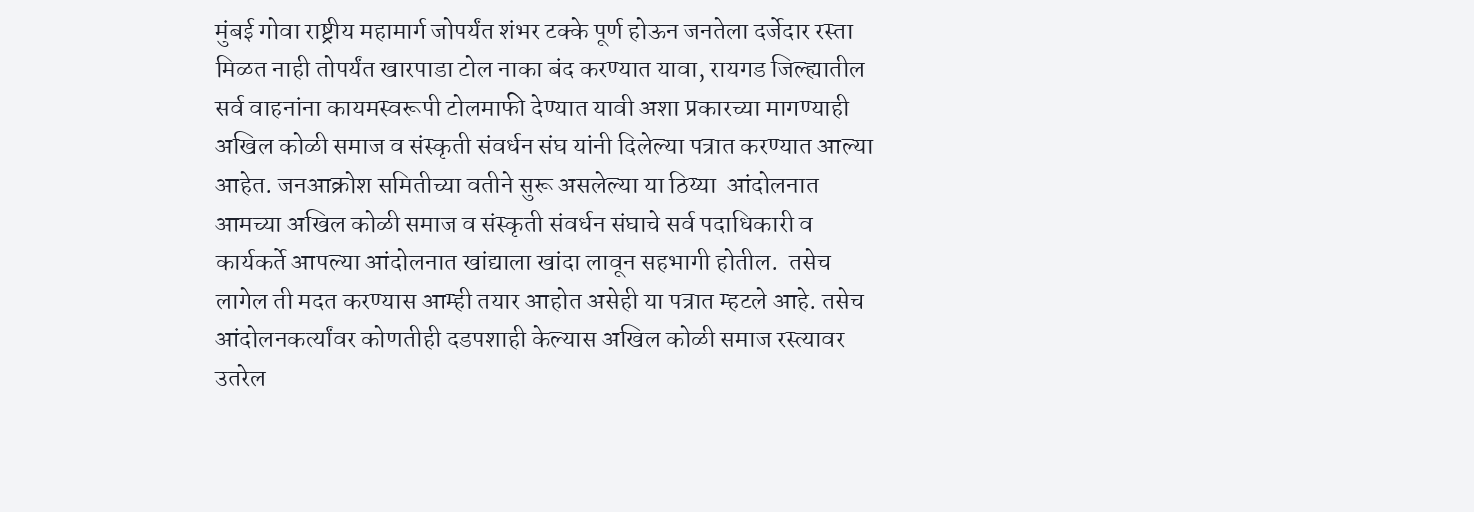मुंबई गोवा राष्ट्रीय महामार्ग जोपर्यंत शंभर टक्के पूर्ण होऊन जनतेला दर्जेदार रस्ता मिळत नाही तोपर्यंत खारपाडा टोल नाका बंद करण्यात यावा, रायगड जिल्ह्यातील सर्व वाहनांना कायमस्वरूपी टोलमाफी देण्यात यावी अशा प्रकारच्या मागण्याही अखिल कोळी समाज व संस्कृती संवर्धन संघ यांनी दिलेल्या पत्रात करण्यात आल्या आहेत. जनआक्रोश समितीच्या वतीने सुरू असलेल्या या ठिय्या  आंदोलनात आमच्या अखिल कोळी समाज व संस्कृती संवर्धन संघाचे सर्व पदाधिकारी व कार्यकर्ते आपल्या आंदोलनात खांद्याला खांदा लावून सहभागी होतील.  तसेच लागेल ती मदत करण्यास आम्ही तयार आहोत असेही या पत्रात म्हटले आहे. तसेच आंदोलनकर्त्यांवर कोणतीही दडपशाही केल्यास अखिल कोळी समाज रस्त्यावर उतरेल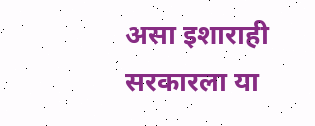असा इशाराही सरकारला या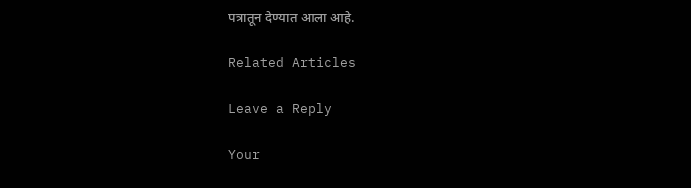पत्रातून देण्यात आला आहे.

Related Articles

Leave a Reply

Your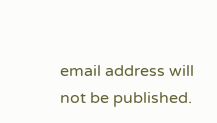email address will not be published.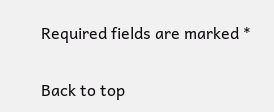Required fields are marked *

Back to top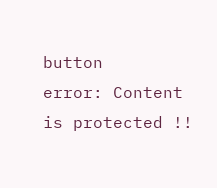button
error: Content is protected !!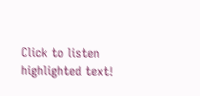Click to listen highlighted text!